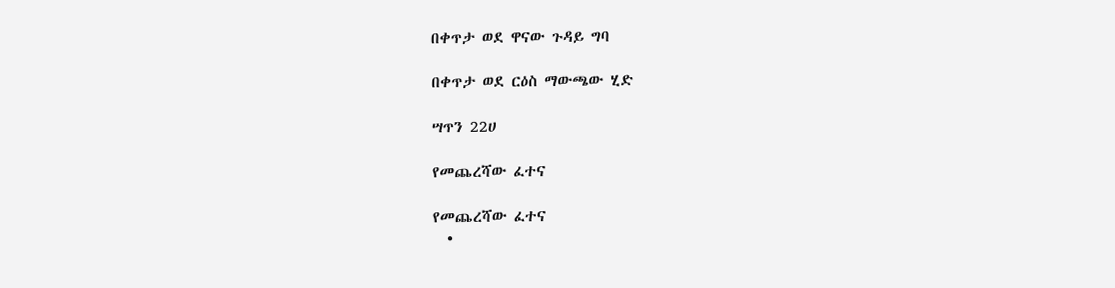በቀጥታ ወደ ዋናው ጉዳይ ግባ

በቀጥታ ወደ ርዕስ ማውጫው ሂድ

ሣጥን 22ሀ

የመጨረሻው ፈተና

የመጨረሻው ፈተና
  •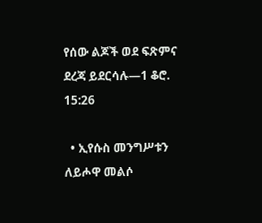የሰው ልጆች ወደ ፍጽምና ደረጃ ይደርሳሉ—1 ቆሮ. 15:26

  • ኢየሱስ መንግሥቱን ለይሖዋ መልሶ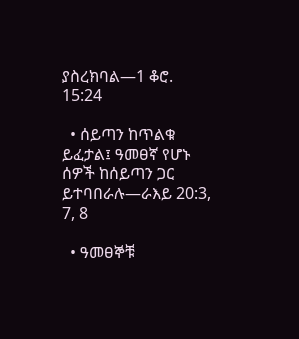ያስረክባል—1 ቆሮ. 15:24

  • ሰይጣን ከጥልቁ ይፈታል፤ ዓመፀኛ የሆኑ ሰዎች ከሰይጣን ጋር ይተባበራሉ—ራእይ 20:3, 7, 8

  • ዓመፀኞቹ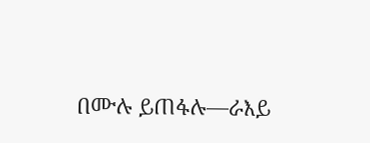በሙሉ ይጠፋሉ—ራእይ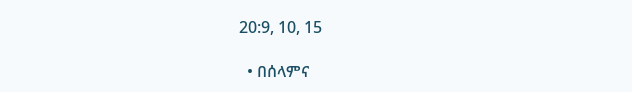20:9, 10, 15

  • በሰላምና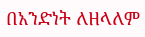በአንድነት ለዘላለም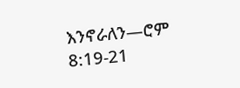እንኖራለን—ሮም 8:19-21